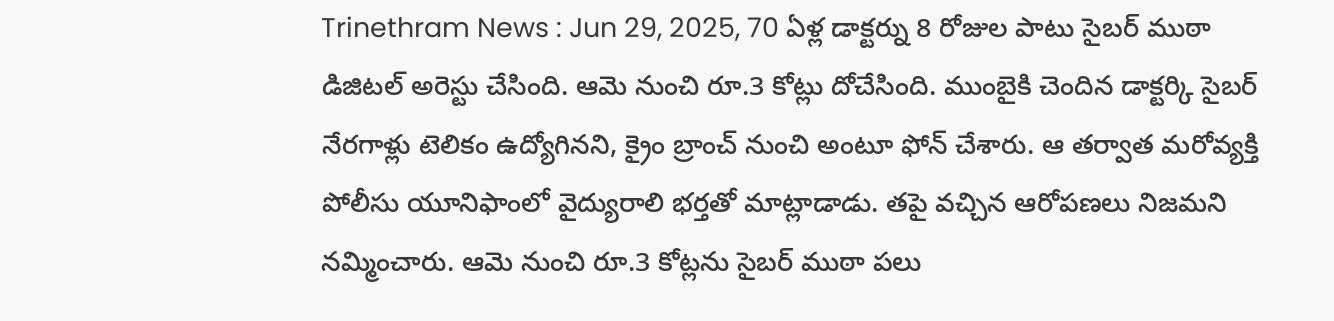Trinethram News : Jun 29, 2025, 70 ఏళ్ల డాక్టర్ను 8 రోజుల పాటు సైబర్ ముఠా డిజిటల్ అరెస్టు చేసింది. ఆమె నుంచి రూ.3 కోట్లు దోచేసింది. ముంబైకి చెందిన డాక్టర్కి సైబర్ నేరగాళ్లు టెలికం ఉద్యోగినని, క్రైం బ్రాంచ్ నుంచి అంటూ ఫోన్ చేశారు. ఆ తర్వాత మరోవ్యక్తి పోలీసు యూనిఫాంలో వైద్యురాలి భర్తతో మాట్లాడాడు. తపై వచ్చిన ఆరోపణలు నిజమని నమ్మించారు. ఆమె నుంచి రూ.3 కోట్లను సైబర్ ముఠా పలు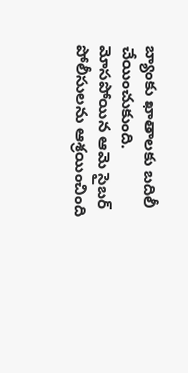బ్యాంకు ఖాతాలకు బదిలీ చేయించుకుంది. మోసపోయిన ఆమె సైబర్ పోలీసులను ఆశ్రయించింది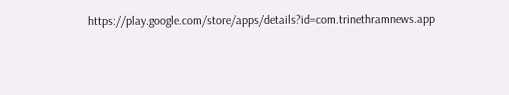https://play.google.com/store/apps/details?id=com.trinethramnews.app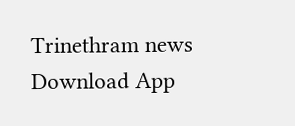Trinethram news
Download App